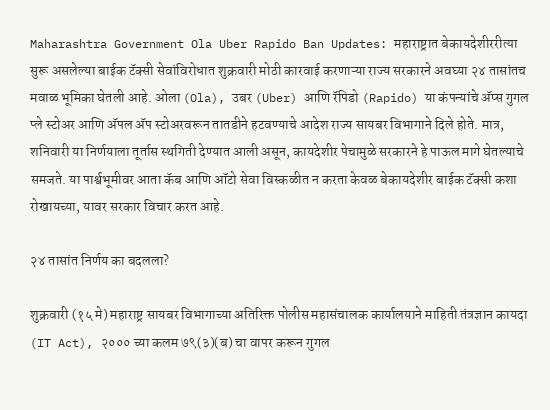Maharashtra Government Ola Uber Rapido Ban Updates: महाराष्ट्रात बेकायदेशीररीत्या सुरू असलेल्या बाईक टॅक्सी सेवांविरोधात शुक्रवारी मोठी कारवाई करणाऱ्या राज्य सरकारने अवघ्या २४ तासांतच मवाळ भूमिका घेतली आहे. ओला (Ola), उबर (Uber) आणि रॅपिडो (Rapido) या कंपन्यांचे अ‍ॅप्स गुगल प्ले स्टोअर आणि अ‍ॅपल अ‍ॅप स्टोअरवरून तातडीने हटवण्याचे आदेश राज्य सायबर विभागाने दिले होते. मात्र, शनिवारी या निर्णयाला तूर्तास स्थगिती देण्यात आली असून, कायदेशीर पेचामुळे सरकारने हे पाऊल मागे घेतल्याचे समजते. या पार्श्वभूमीवर आता कॅब आणि ऑटो सेवा विस्कळीत न करता केवळ बेकायदेशीर बाईक टॅक्सी कशा रोखायच्या, यावर सरकार विचार करत आहे.

२४ तासांत निर्णय का बदलला?

शुक्रवारी (१५ मे) महाराष्ट्र सायबर विभागाच्या अतिरिक्त पोलीस महासंचालक कार्यालयाने माहिती तंत्रज्ञान कायदा (IT Act), २००० च्या कलम ७९(३)(ब) चा वापर करून गुगल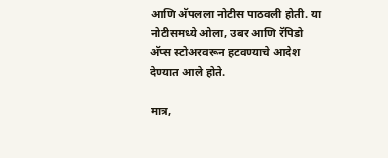आणि अ‍ॅपलला नोटीस पाठवली होती. या नोटीसमध्ये ओला, उबर आणि रॅपिडो अ‍ॅप्स स्टोअरवरून हटवण्याचे आदेश देण्यात आले होते.

मात्र,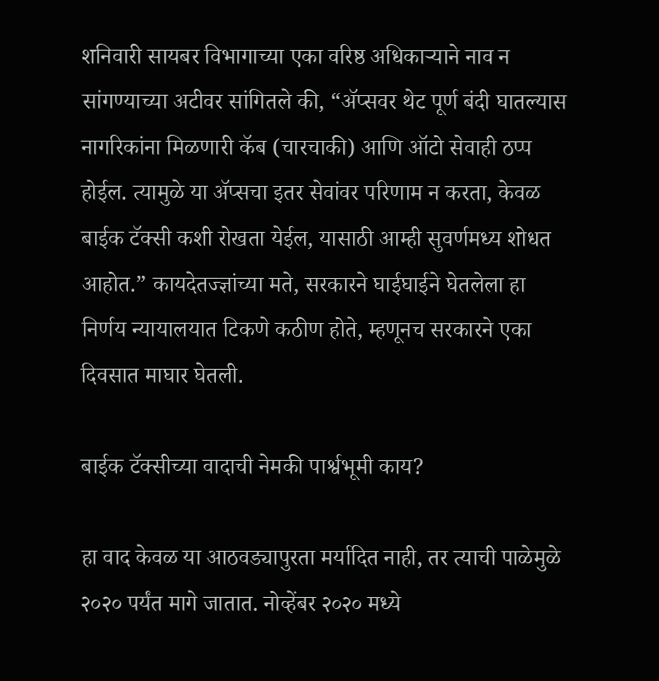शनिवारी सायबर विभागाच्या एका वरिष्ठ अधिकाऱ्याने नाव न सांगण्याच्या अटीवर सांगितले की, “अ‍ॅप्सवर थेट पूर्ण बंदी घातल्यास नागरिकांना मिळणारी कॅब (चारचाकी) आणि ऑटो सेवाही ठप्प होईल. त्यामुळे या अ‍ॅप्सचा इतर सेवांवर परिणाम न करता, केवळ बाईक टॅक्सी कशी रोखता येईल, यासाठी आम्ही सुवर्णमध्य शोधत आहोत.” कायदेतज्ज्ञांच्या मते, सरकारने घाईघाईने घेतलेला हा निर्णय न्यायालयात टिकणे कठीण होते, म्हणूनच सरकारने एका दिवसात माघार घेतली.

बाईक टॅक्सीच्या वादाची नेमकी पार्श्वभूमी काय?

हा वाद केवळ या आठवड्यापुरता मर्यादित नाही, तर त्याची पाळेमुळे २०२० पर्यंत मागे जातात. नोव्हेंबर २०२० मध्ये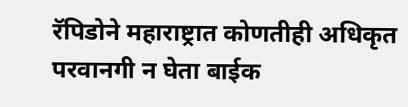रॅपिडोने महाराष्ट्रात कोणतीही अधिकृत परवानगी न घेता बाईक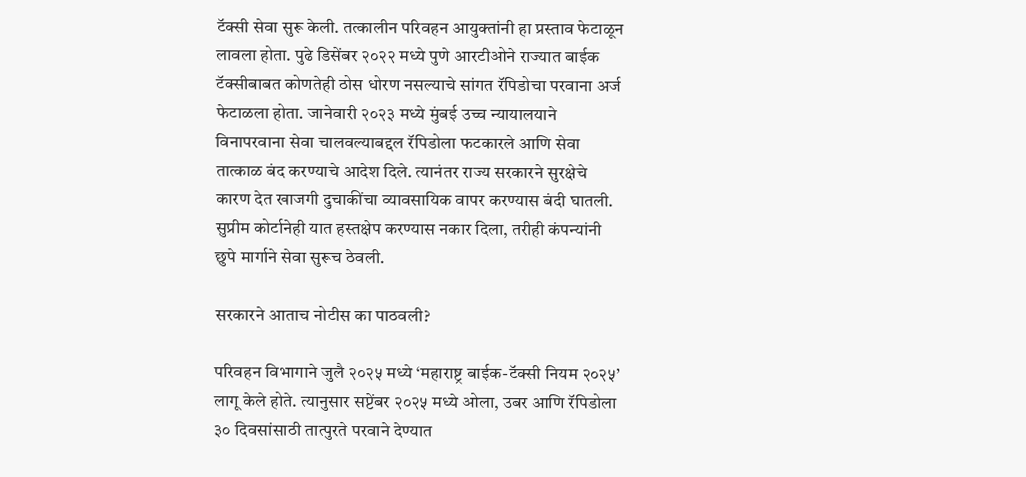टॅक्सी सेवा सुरू केली. तत्कालीन परिवहन आयुक्तांनी हा प्रस्ताव फेटाळून लावला होता. पुढे डिसेंबर २०२२ मध्ये पुणे आरटीओने राज्यात बाईक टॅक्सीबाबत कोणतेही ठोस धोरण नसल्याचे सांगत रॅपिडोचा परवाना अर्ज फेटाळला होता. जानेवारी २०२३ मध्ये मुंबई उच्च न्यायालयाने विनापरवाना सेवा चालवल्याबद्दल रॅपिडोला फटकारले आणि सेवा तात्काळ बंद करण्याचे आदेश दिले. त्यानंतर राज्य सरकारने सुरक्षेचे कारण देत खाजगी दुचाकींचा व्यावसायिक वापर करण्यास बंदी घातली. सुप्रीम कोर्टानेही यात हस्तक्षेप करण्यास नकार दिला, तरीही कंपन्यांनी छुपे मार्गाने सेवा सुरूच ठेवली.

सरकारने आताच नोटीस का पाठवली?

परिवहन विभागाने जुलै २०२५ मध्ये ‘महाराष्ट्र बाईक-टॅक्सी नियम २०२५’ लागू केले होते. त्यानुसार सप्टेंबर २०२५ मध्ये ओला, उबर आणि रॅपिडोला ३० दिवसांसाठी तात्पुरते परवाने देण्यात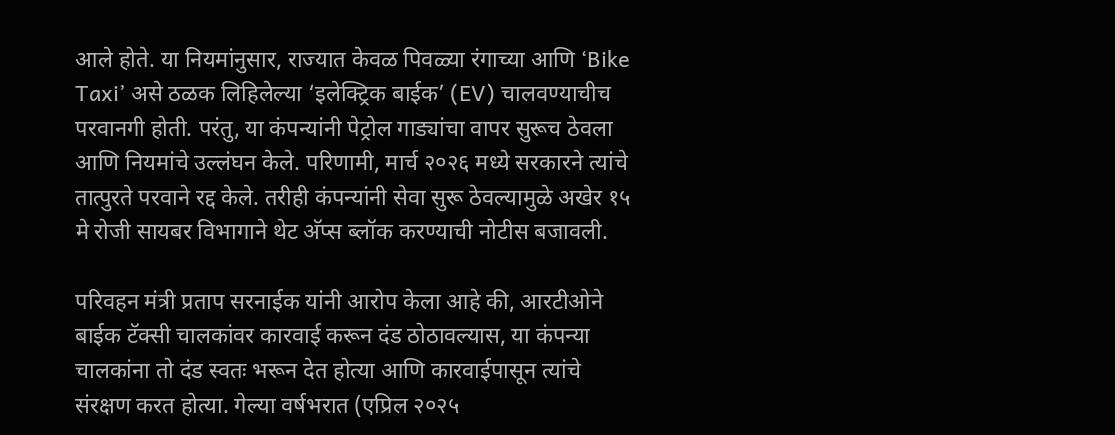आले होते. या नियमांनुसार, राज्यात केवळ पिवळ्या रंगाच्या आणि ‘Bike Taxi’ असे ठळक लिहिलेल्या ‘इलेक्ट्रिक बाईक’ (EV) चालवण्याचीच परवानगी होती. परंतु, या कंपन्यांनी पेट्रोल गाड्यांचा वापर सुरूच ठेवला आणि नियमांचे उल्लंघन केले. परिणामी, मार्च २०२६ मध्ये सरकारने त्यांचे तात्पुरते परवाने रद्द केले. तरीही कंपन्यांनी सेवा सुरू ठेवल्यामुळे अखेर १५ मे रोजी सायबर विभागाने थेट अ‍ॅप्स ब्लॉक करण्याची नोटीस बजावली.

परिवहन मंत्री प्रताप सरनाईक यांनी आरोप केला आहे की, आरटीओने बाईक टॅक्सी चालकांवर कारवाई करून दंड ठोठावल्यास, या कंपन्या चालकांना तो दंड स्वतः भरून देत होत्या आणि कारवाईपासून त्यांचे संरक्षण करत होत्या. गेल्या वर्षभरात (एप्रिल २०२५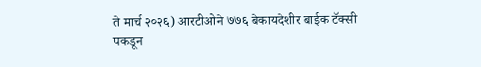ते मार्च २०२६) आरटीओने ७७६ बेकायदेशीर बाईक टॅक्सी पकडून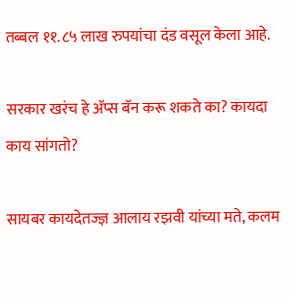तब्बल ११.८५ लाख रुपयांचा दंड वसूल केला आहे.

सरकार खरंच हे अ‍ॅप्स बॅन करू शकते का? कायदा काय सांगतो?

सायबर कायदेतज्ज्ञ आलाय रझवी यांच्या मते, कलम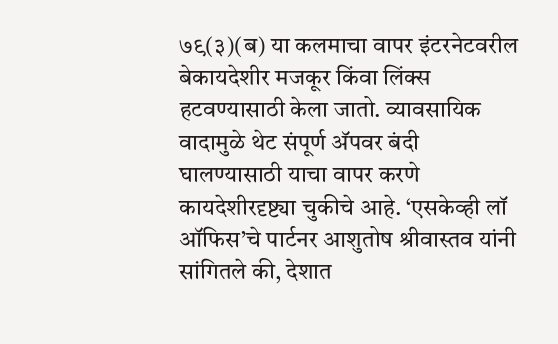७९(३)(ब) या कलमाचा वापर इंटरनेटवरील बेकायदेशीर मजकूर किंवा लिंक्स हटवण्यासाठी केला जातो. व्यावसायिक वादामुळे थेट संपूर्ण अ‍ॅपवर बंदी घालण्यासाठी याचा वापर करणे कायदेशीरदृष्ट्या चुकीचे आहे. ‘एसकेव्ही लॉ ऑफिस’चे पार्टनर आशुतोष श्रीवास्तव यांनी सांगितले की, देशात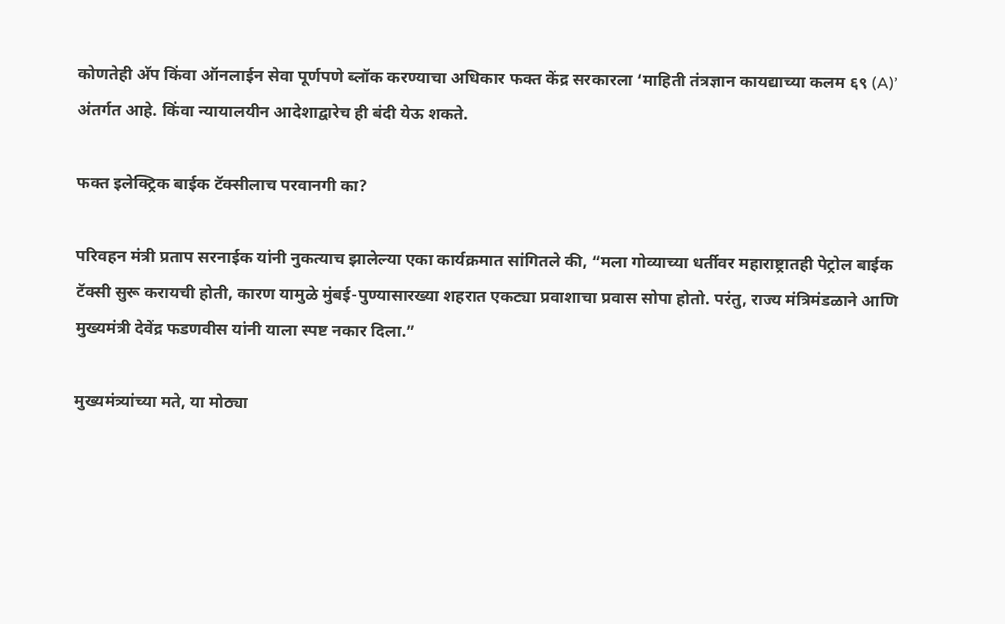कोणतेही अ‍ॅप किंवा ऑनलाईन सेवा पूर्णपणे ब्लॉक करण्याचा अधिकार फक्त केंद्र सरकारला ‘माहिती तंत्रज्ञान कायद्याच्या कलम ६९ (A)’ अंतर्गत आहे. किंवा न्यायालयीन आदेशाद्वारेच ही बंदी येऊ शकते.

फक्त इलेक्ट्रिक बाईक टॅक्सीलाच परवानगी का?

परिवहन मंत्री प्रताप सरनाईक यांनी नुकत्याच झालेल्या एका कार्यक्रमात सांगितले की, “मला गोव्याच्या धर्तीवर महाराष्ट्रातही पेट्रोल बाईक टॅक्सी सुरू करायची होती, कारण यामुळे मुंबई-पुण्यासारख्या शहरात एकट्या प्रवाशाचा प्रवास सोपा होतो. परंतु, राज्य मंत्रिमंडळाने आणि मुख्यमंत्री देवेंद्र फडणवीस यांनी याला स्पष्ट नकार दिला.”

मुख्यमंत्र्यांच्या मते, या मोठ्या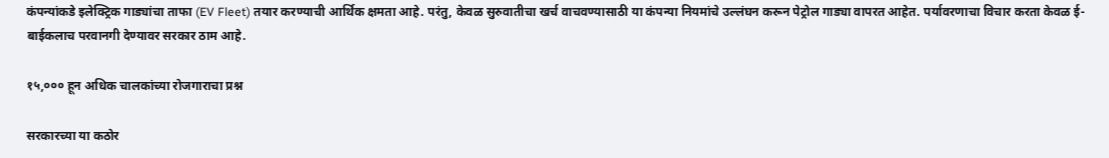कंपन्यांकडे इलेक्ट्रिक गाड्यांचा ताफा (EV Fleet) तयार करण्याची आर्थिक क्षमता आहे. परंतु, केवळ सुरुवातीचा खर्च वाचवण्यासाठी या कंपन्या नियमांचे उल्लंघन करून पेट्रोल गाड्या वापरत आहेत. पर्यावरणाचा विचार करता केवळ ई-बाईकलाच परवानगी देण्यावर सरकार ठाम आहे.

१५,००० हून अधिक चालकांच्या रोजगाराचा प्रश्न

सरकारच्या या कठोर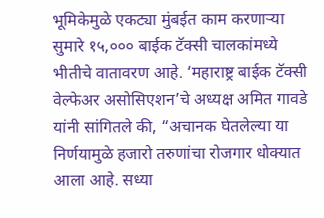भूमिकेमुळे एकट्या मुंबईत काम करणाऱ्या सुमारे १५,००० बाईक टॅक्सी चालकांमध्ये भीतीचे वातावरण आहे. ‘महाराष्ट्र बाईक टॅक्सी वेल्फेअर असोसिएशन’चे अध्यक्ष अमित गावडे यांनी सांगितले की, “अचानक घेतलेल्या या निर्णयामुळे हजारो तरुणांचा रोजगार धोक्यात आला आहे. सध्या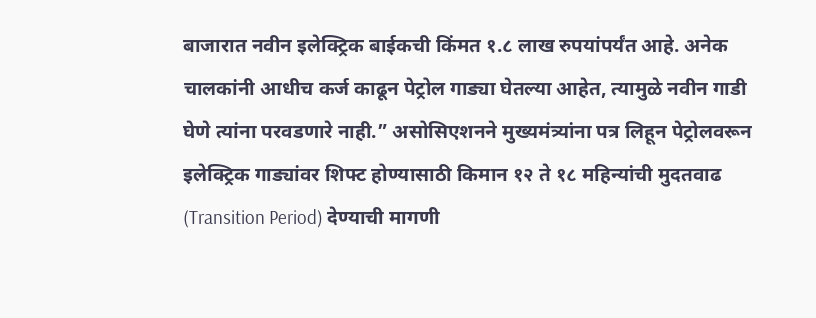बाजारात नवीन इलेक्ट्रिक बाईकची किंमत १.८ लाख रुपयांपर्यंत आहे. अनेक चालकांनी आधीच कर्ज काढून पेट्रोल गाड्या घेतल्या आहेत, त्यामुळे नवीन गाडी घेणे त्यांना परवडणारे नाही.” असोसिएशनने मुख्यमंत्र्यांना पत्र लिहून पेट्रोलवरून इलेक्ट्रिक गाड्यांवर शिफ्ट होण्यासाठी किमान १२ ते १८ महिन्यांची मुदतवाढ (Transition Period) देण्याची मागणी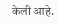केली आहे.